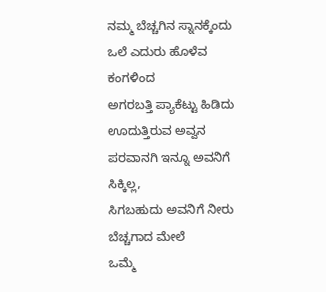ನಮ್ಮ ಬೆಚ್ಚಗಿನ ಸ್ನಾನಕ್ಕೆಂದು
ಒಲೆ ಎದುರು ಹೊಳೆವ ಕಂಗಳಿಂದ
ಅಗರಬತ್ತಿ ಪ್ಯಾಕೆಟ್ಟು ಹಿಡಿದು ಊದುತ್ತಿರುವ ಅವ್ವನ
ಪರವಾನಗಿ ಇನ್ನೂ ಅವನಿಗೆ ಸಿಕ್ಕಿಲ್ಲ,
ಸಿಗಬಹುದು ಅವನಿಗೆ ನೀರು ಬೆಚ್ಚಗಾದ ಮೇಲೆ
ಒಮ್ಮೆ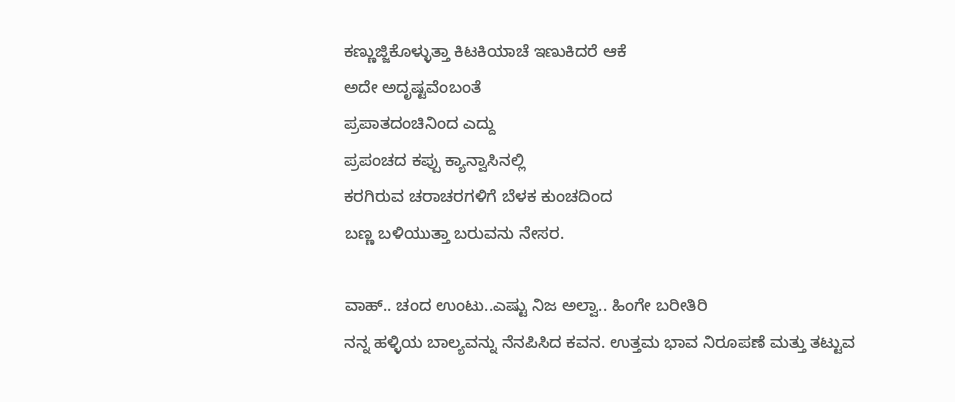ಕಣ್ಣುಜ್ಜಿಕೊಳ್ಳುತ್ತಾ ಕಿಟಕಿಯಾಚೆ ಇಣುಕಿದರೆ ಆಕೆ
ಅದೇ ಅದೃಷ್ಟವೆಂಬಂತೆ
ಪ್ರಪಾತದಂಚಿನಿಂದ ಎದ್ದು
ಪ್ರಪಂಚದ ಕಪ್ಪು ಕ್ಯಾನ್ವಾಸಿನಲ್ಲಿ
ಕರಗಿರುವ ಚರಾಚರಗಳಿಗೆ ಬೆಳಕ ಕುಂಚದಿಂದ
ಬಣ್ಣ ಬಳಿಯುತ್ತಾ ಬರುವನು ನೇಸರ.

ವಾಹ್.. ಚಂದ ಉಂಟು..ಎಷ್ಟು ನಿಜ ಅಲ್ವಾ.. ಹಿಂಗೇ ಬರೀತಿರಿ
ನನ್ನ ಹಳ್ಳಿಯ ಬಾಲ್ಯವನ್ನು ನೆನಪಿಸಿದ ಕವನ. ಉತ್ತಮ ಭಾವ ನಿರೂಪಣೆ ಮತ್ತು ತಟ್ಟುವ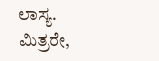ಲಾಸ್ಯ.
ಮಿತ್ರರೇ,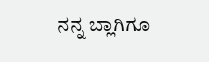ನನ್ನ ಬ್ಲಾಗಿಗೂ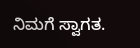ನಿಮಗೆ ಸ್ವಾಗತ.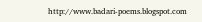http://www.badari-poems.blogspot.com